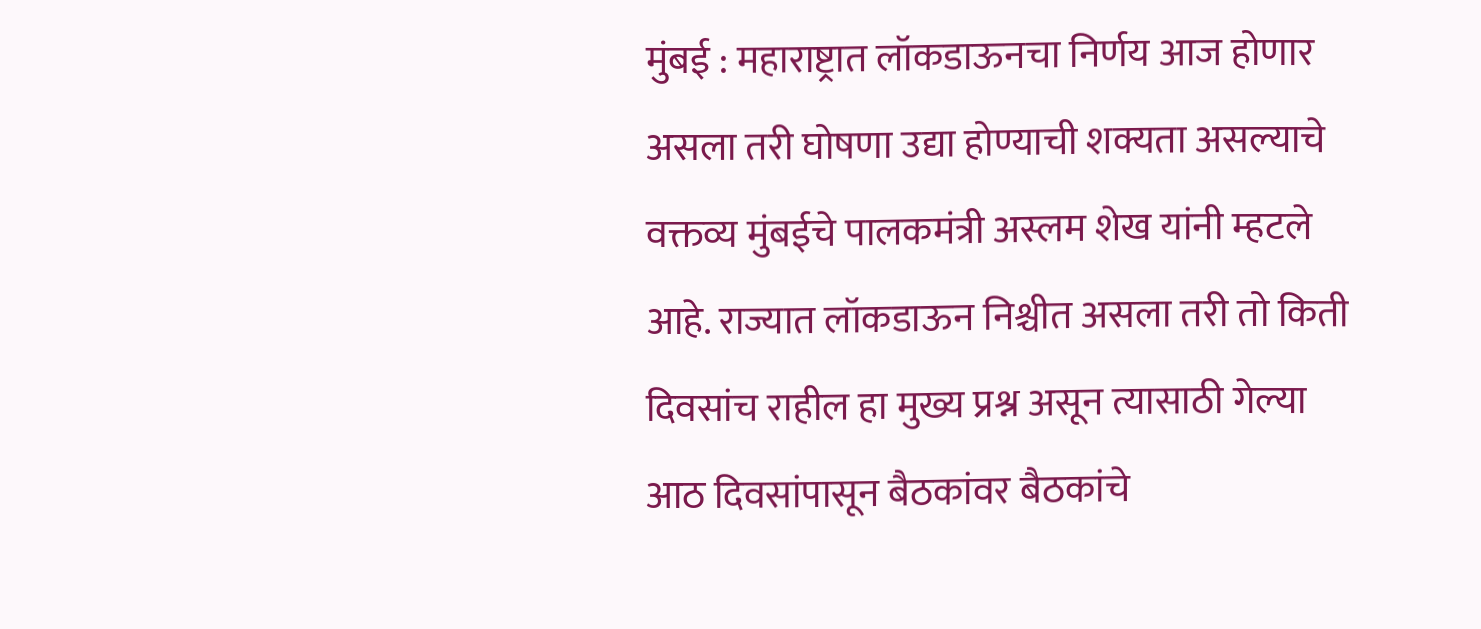मुंबई : महाराष्ट्रात लॉकडाऊनचा निर्णय आज होणार असला तरी घोषणा उद्या होण्याची शक्यता असल्याचे वक्तव्य मुंबईचे पालकमंत्री अस्लम शेख यांनी म्हटले आहे. राज्यात लॉकडाऊन निश्चीत असला तरी तो किती दिवसांच राहील हा मुख्य प्रश्न असून त्यासाठी गेल्या आठ दिवसांपासून बैठकांवर बैठकांचे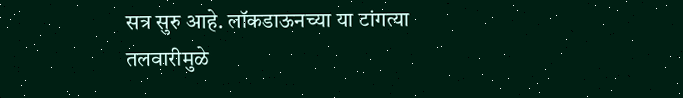सत्र सुरु आहे. लॉकडाऊनच्या या टांगत्या तलवारीमुळे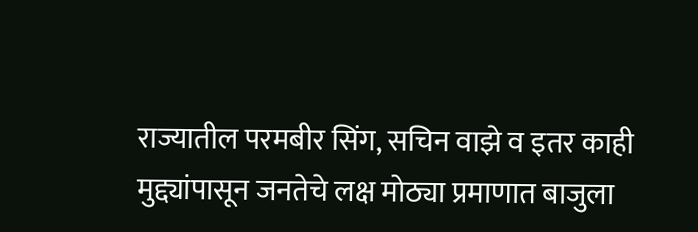राज्यातील परमबीर सिंग, सचिन वाझे व इतर काही मुद्द्यांपासून जनतेचे लक्ष मोठ्या प्रमाणात बाजुला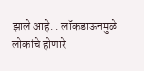झाले आहे. . लॉकडाऊनमुळे लोकांचे होणारे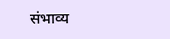संभाव्य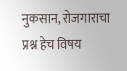नुकसान, रोजगाराचा प्रश्न हेच विषय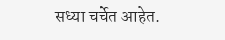सध्या चर्चेत आहेत.